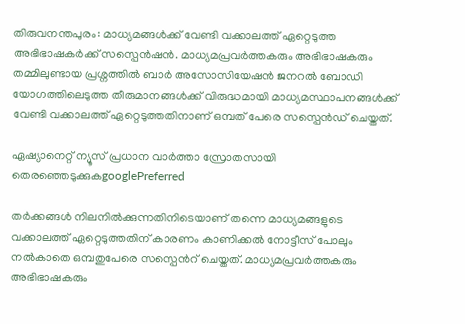തിരുവനന്തപുരം: മാധ്യമങ്ങള്‍ക്ക് വേണ്ടി വക്കാലത്ത് ഏറ്റെടുത്ത അഭിഭാഷകര്‍ക്ക് സസ്പെന്‍ഷന്‍. മാധ്യമപ്രവര്‍ത്തകരും അഭിഭാഷകരും തമ്മിലുണ്ടായ പ്രശ്നത്തില്‍ ബാര്‍ അസോസിയേഷന്‍ ജനറല്‍ ബോഡി യോഗത്തിലെടുത്ത തീരുമാനങ്ങള്‍ക്ക് വിരുദ്ധമായി മാധ്യമസ്ഥാപനങ്ങള്‍ക്ക് വേണ്ടി വക്കാലത്ത് ഏറ്റെടുത്തതിനാണ് ഒമ്പത് പേരെ സസ്പെന്‍ഡ് ചെയ്തത്.

ഏഷ്യാനെറ്റ് ന്യൂസ് പ്രധാന വാർത്താ സ്രോതസായി തെരഞ്ഞെടുക്കുകgooglePreferred

തര്‍ക്കങ്ങള്‍ നിലനില്‍ക്കുന്നതിനിടെയാണ് തന്നെ മാധ്യമങ്ങളുടെ വക്കാലത്ത് ഏറ്റെടുത്തതിന് കാരണം കാണിക്കല്‍ നോട്ടീസ് പോലും നല്‍കാതെ ഒമ്പതുപേരെ സസ്പെന്‍റ് ചെയ്തത്. മാധ്യമപ്രവര്‍ത്തകരും അഭിഭാഷകരും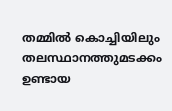തമ്മില്‍ കൊച്ചിയിലും തലസ്ഥാനത്തുമടക്കം ഉണ്ടായ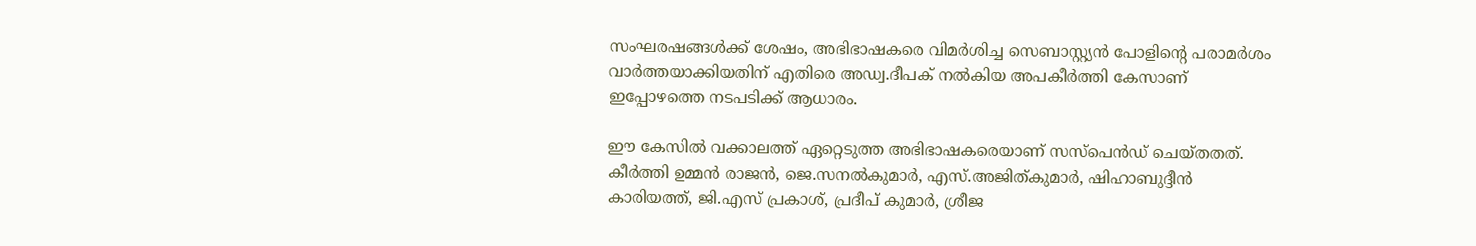സംഘര‍ഷങ്ങള്‍ക്ക് ശേഷം, അഭിഭാഷകരെ വിമര്‍ശിച്ച സെബാസ്റ്റ്യന്‍ പോളിന്റെ പരാമര്‍ശം വാര്‍ത്തയാക്കിയതിന് എതിരെ അഡ്വ.ദീപക് നല്‍കിയ അപകീര്‍ത്തി കേസാണ് ഇപ്പോഴത്തെ നടപടിക്ക് ആധാരം.

ഈ കേസില്‍ വക്കാലത്ത് ഏറ്റെടുത്ത അഭിഭാഷകരെയാണ് സസ്പെന്‍ഡ് ചെയ്തതത്. കീര്‍ത്തി ഉമ്മന്‍ രാജന്‍, ജെ.സനല്‍കുമാര്‍, എസ്.അജിത്കുമാര്‍, ഷിഹാബുദ്ദീന്‍ കാരിയത്ത്, ജി.എസ് പ്രകാശ്, പ്രദീപ് കുമാര്‍, ശ്രീജ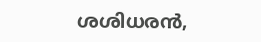ശശിധരന്‍,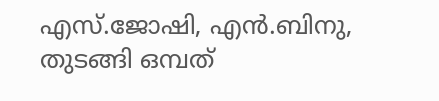എസ്.ജോഷി, എന്‍.ബിനു, തുടങ്ങി ഒമ്പത്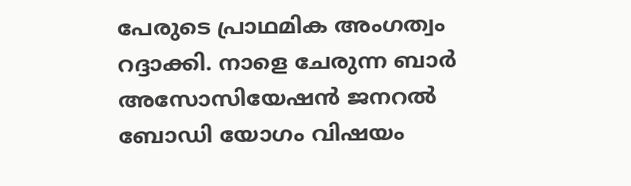പേരുടെ പ്രാഥമിക അംഗത്വം റദ്ദാക്കി. നാളെ ചേരുന്ന ബാര്‍ അസോസിയേഷന്‍ ജനറല്‍ ബോഡി യോഗം വിഷയം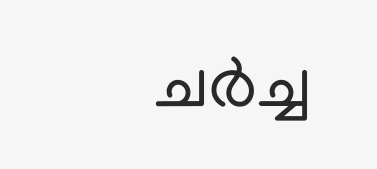ചര്‍ച്ച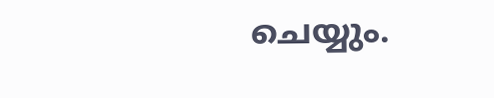ചെയ്യും.